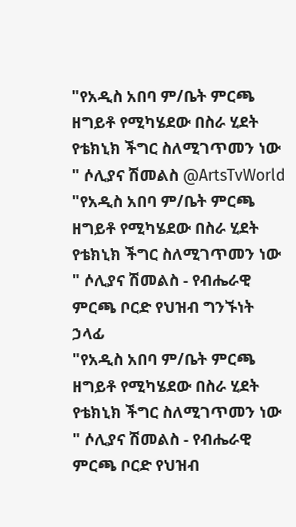"የአዲስ አበባ ም/ቤት ምርጫ ዘግይቶ የሚካሄደው በስራ ሂደት የቴክኒክ ችግር ስለሚገጥመን ነው " ሶሊያና ሽመልስ @ArtsTvWorld
"የአዲስ አበባ ም/ቤት ምርጫ ዘግይቶ የሚካሄደው በስራ ሂደት የቴክኒክ ችግር ስለሚገጥመን ነው " ሶሊያና ሽመልስ - የብሔራዊ ምርጫ ቦርድ የህዝብ ግንኙነት ኃላፊ
"የአዲስ አበባ ም/ቤት ምርጫ ዘግይቶ የሚካሄደው በስራ ሂደት የቴክኒክ ችግር ስለሚገጥመን ነው " ሶሊያና ሽመልስ - የብሔራዊ ምርጫ ቦርድ የህዝብ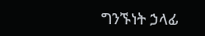ግንኙነት ኃላፊ